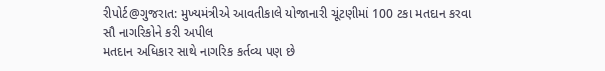રીપોર્ટ@ગુજરાત: મુખ્યમંત્રીએ આવતીકાલે યોજાનારી ચૂંટણીમાં 100 ટકા મતદાન કરવા સૌ નાગરિકોને કરી અપીલ
મતદાન અધિકાર સાથે નાગરિક કર્તવ્ય પણ છે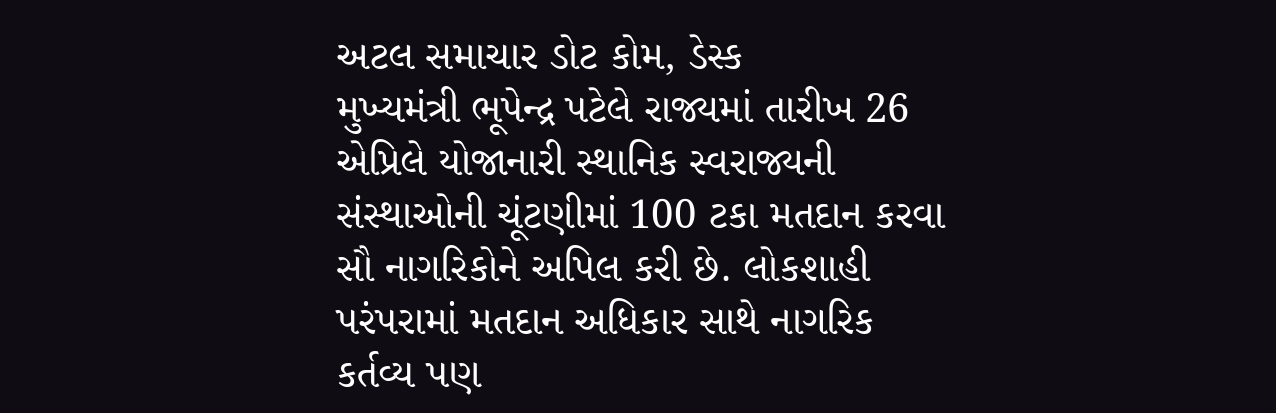અટલ સમાચાર ડોટ કોમ, ડેસ્ક
મુખ્યમંત્રી ભૂપેન્દ્ર પટેલે રાજ્યમાં તારીખ 26 એપ્રિલે યોજાનારી સ્થાનિક સ્વરાજ્યની સંસ્થાઓની ચૂંટણીમાં 100 ટકા મતદાન કરવા સૌ નાગરિકોને અપિલ કરી છે. લોકશાહી પરંપરામાં મતદાન અધિકાર સાથે નાગરિક કર્તવ્ય પણ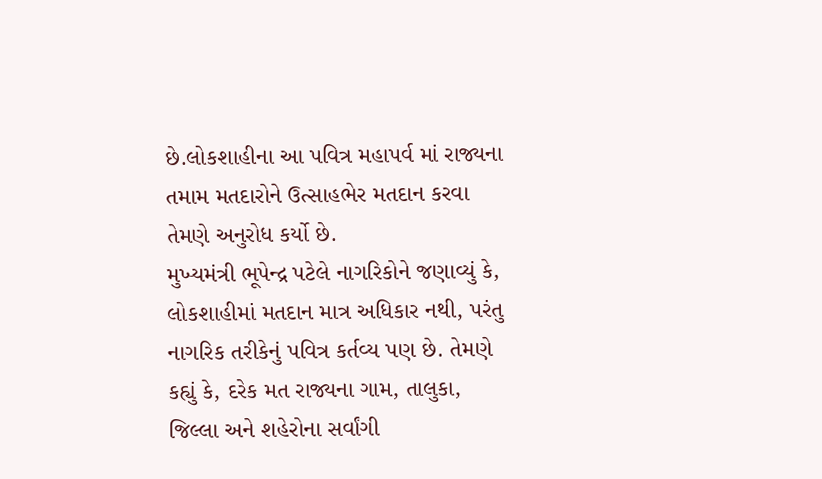છે.લોકશાહીના આ પવિત્ર મહાપર્વ માં રાજ્યના તમામ મતદારોને ઉત્સાહભેર મતદાન કરવા તેમણે અનુરોધ કર્યો છે.
મુખ્યમંત્રી ભૂપેન્દ્ર પટેલે નાગરિકોને જણાવ્યું કે, લોકશાહીમાં મતદાન માત્ર અધિકાર નથી, પરંતુ નાગરિક તરીકેનું પવિત્ર કર્તવ્ય પણ છે. તેમણે કહ્યું કે, દરેક મત રાજ્યના ગામ, તાલુકા, જિલ્લા અને શહેરોના સર્વાંગી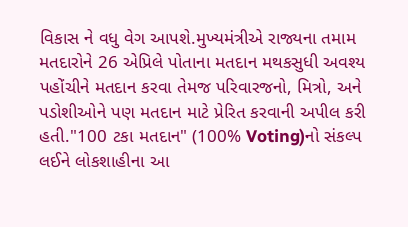વિકાસ ને વધુ વેગ આપશે.મુખ્યમંત્રીએ રાજ્યના તમામ મતદારોને 26 એપ્રિલે પોતાના મતદાન મથકસુધી અવશ્ય પહોંચીને મતદાન કરવા તેમજ પરિવારજનો, મિત્રો, અને પડોશીઓને પણ મતદાન માટે પ્રેરિત કરવાની અપીલ કરી હતી."100 ટકા મતદાન" (100% Voting)નો સંકલ્પ લઈને લોકશાહીના આ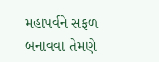મહાપર્વને સફળ બનાવવા તેમણે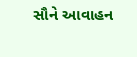સૌને આવાહન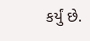કર્યું છે.